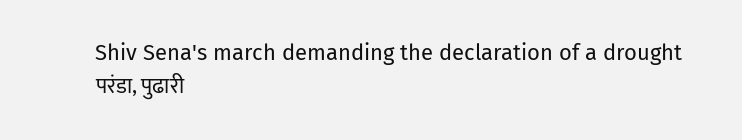Shiv Sena's march demanding the declaration of a drought
परंडा, पुढारी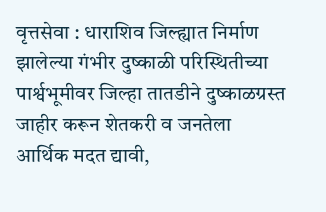वृत्तसेवा : धाराशिव जिल्ह्यात निर्माण झालेल्या गंभीर दुष्काळी परिस्थितीच्या पार्श्वभूमीवर जिल्हा तातडीने दुष्काळग्रस्त जाहीर करून शेतकरी व जनतेला आर्थिक मदत द्यावी,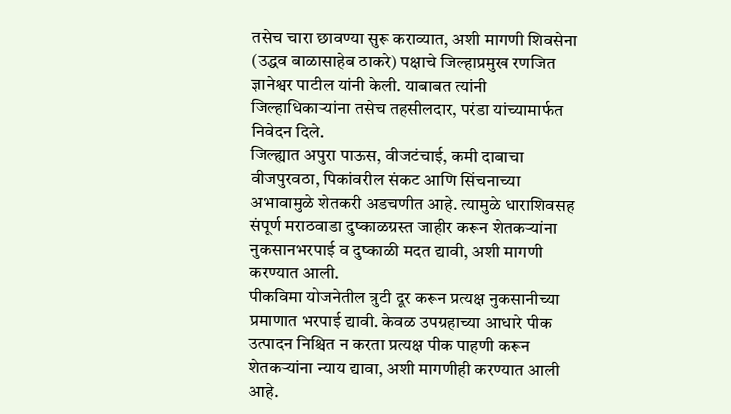तसेच चारा छावण्या सुरू कराव्यात, अशी मागणी शिवसेना (उद्धव बाळासाहेब ठाकरे) पक्षाचे जिल्हाप्रमुख रणजित ज्ञानेश्वर पाटील यांनी केली. याबाबत त्यांनी जिल्हाधिकाऱ्यांना तसेच तहसीलदार, परंडा यांच्यामार्फत निवेदन दिले.
जिल्ह्यात अपुरा पाऊस, वीजटंचाई, कमी दाबाचा वीजपुरवठा, पिकांवरील संकट आणि सिंचनाच्या अभावामुळे शेतकरी अडचणीत आहे. त्यामुळे धाराशिवसह संपूर्ण मराठवाडा दुष्काळग्रस्त जाहीर करून शेतकऱ्यांना नुकसानभरपाई व दुष्काळी मदत द्यावी, अशी मागणी करण्यात आली.
पीकविमा योजनेतील त्रुटी दूर करून प्रत्यक्ष नुकसानीच्या प्रमाणात भरपाई द्यावी. केवळ उपग्रहाच्या आधारे पीक उत्पादन निश्चित न करता प्रत्यक्ष पीक पाहणी करून शेतकऱ्यांना न्याय द्यावा, अशी मागणीही करण्यात आली आहे.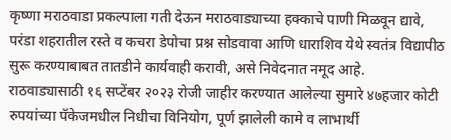कृष्णा मराठवाडा प्रकल्पाला गती देऊन मराठवाड्याच्या हक्काचे पाणी मिळवून द्यावे, परंडा शहरातील रस्ते व कचरा डेपोचा प्रश्न सोडवावा आणि धाराशिव येथे स्वतंत्र विद्यापीठ सुरू करण्याबाबत तातडीने कार्यवाही करावी, असे निवेदनात नमूद आहे.
राठवाड्यासाठी १६ सप्टेंबर २०२३ रोजी जाहीर करण्यात आलेल्या सुमारे ४७हजार कोटी रुपयांच्या पॅकेजमधील निधीचा विनियोग, पूर्ण झालेली कामे व लाभार्थी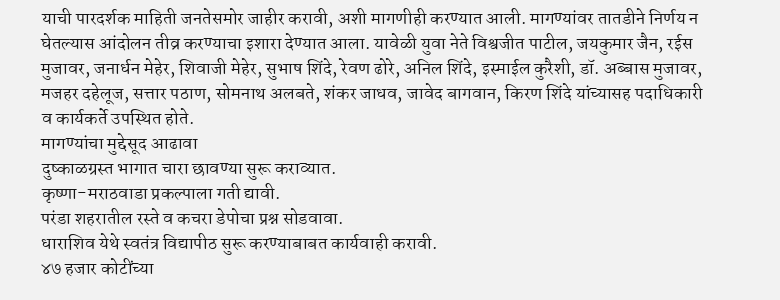याची पारदर्शक माहिती जनतेसमोर जाहीर करावी, अशी मागणीही करण्यात आली. मागण्यांवर तातडीने निर्णय न घेतल्यास आंदोलन तीव्र करण्याचा इशारा देण्यात आला. यावेळी युवा नेते विश्वजीत पाटील, जयकुमार जैन, रईस मुजावर, जनार्धन मेहेर, शिवाजी मेहेर, सुभाष शिंदे, रेवण ढोरे, अनिल शिंदे, इस्माईल कुरैशी, डॉ. अब्बास मुजावर, मजहर दहेलूज, सत्तार पठाण, सोमनाथ अलबते, शंकर जाधव, जावेद बागवान, किरण शिंदे यांच्यासह पदाधिकारी व कार्यकर्ते उपस्थित होते.
मागण्यांचा मुद्देसूद आढावा
दुष्काळग्रस्त भागात चारा छावण्या सुरू कराव्यात.
कृष्णा-मराठवाडा प्रकल्पाला गती द्यावी.
परंडा शहरातील रस्ते व कचरा डेपोचा प्रश्न सोडवावा.
धाराशिव येथे स्वतंत्र विद्यापीठ सुरू करण्याबाबत कार्यवाही करावी.
४७ हजार कोटींच्या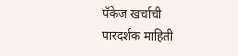पॅकेज खर्चाची पारदर्शक माहिती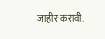जाहीर करावी.